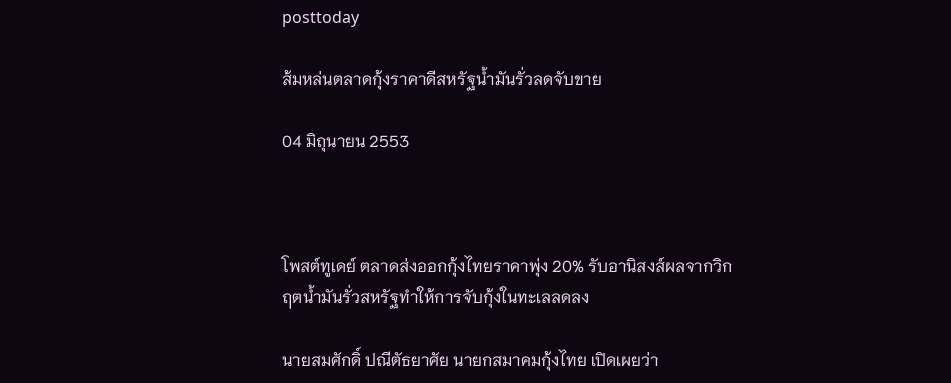posttoday

ส้มหล่นตลาดกุ้งราคาดีสหรัฐน้ำมันรั่วลดจับขาย

04 มิถุนายน 2553



โพสต์ทูเดย์ ตลาดส่งออกกุ้งไทยราคาพุ่ง 20% รับอานิสงส์ผลจากวิกฤตน้ำมันรั่วสหรัฐทำให้การจับกุ้งในทะเลลดลง

นายสมศักดิ์ ปณีตัธยาศัย นายกสมาคมกุ้งไทย เปิดเผยว่า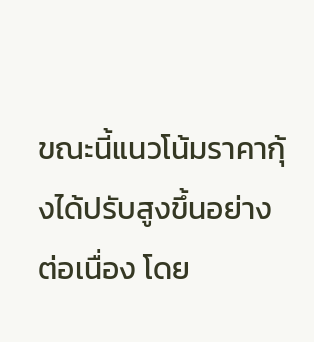ขณะนี้แนวโน้มราคากุ้งได้ปรับสูงขึ้นอย่างต่อเนื่อง โดย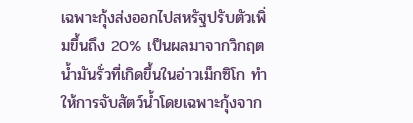เฉพาะกุ้งส่งออกไปสหรัฐปรับตัวเพิ่มขึ้นถึง 20% เป็นผลมาจากวิกฤตน้ำมันรั่วที่เกิดขึ้นในอ่าวเม็กซิโก ทำให้การจับสัตว์น้ำโดยเฉพาะกุ้งจาก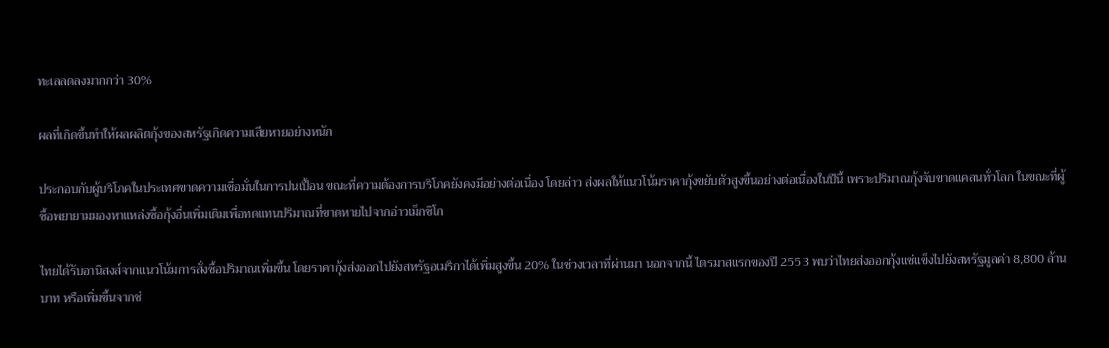ทะเลลดลงมากกว่า 30%

ผลที่เกิดขึ้นทำให้ผลผลิตกุ้งของสหรัฐเกิดความเสียหายอย่างหนัก

ประกอบกับผู้บริโภคในประเทศขาดความเชื่อมั่นในการปนเปื้อน ขณะที่ความต้องการบริโภคยังคงมีอย่างต่อเนื่อง โดยล่าว ส่งผลให้แนวโน้มราคากุ้งขยับตัวสูงขึ้นอย่างต่อเนื่องในปีนี้ เพราะปริมาณกุ้งจับขาดแคลนทั่วโลก ในขณะที่ผู้ซื้อพยายามมองหาแหล่งซื้อกุ้งอื่นเพิ่มเติมเพื่อทดแทนปริมาณที่ขาดหายไปจากอ่าวเม็กซิโก

ไทยได้รับอานิสงส์จากแนวโน้มการสั่งซื้อปริมาณเพิ่มขึ้น โดยราคากุ้งส่งออกไปยังสหรัฐอเมริกาได้เพิ่มสูงขึ้น 20% ในช่วงเวลาที่ผ่านมา นอกจากนี้ ไตรมาสแรกของปี 2553 พบว่าไทยส่งออกกุ้งแช่แข็งไปยังสหรัฐมูลค่า 8,800 ล้านบาท หรือเพิ่มขึ้นจากช่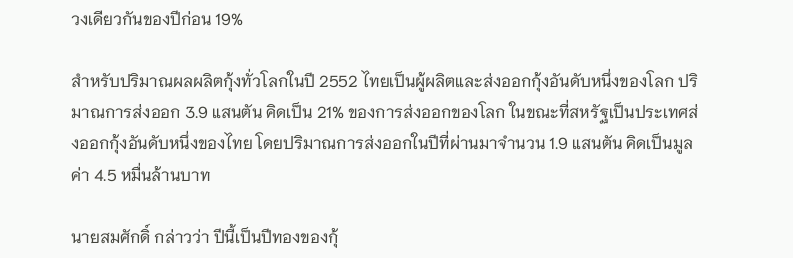วงเดียวกันของปีก่อน 19%

สำหรับปริมาณผลผลิตกุ้งทั่วโลกในปี 2552 ไทยเป็นผู้ผลิตและส่งออกกุ้งอันดับหนึ่งของโลก ปริมาณการส่งออก 3.9 แสนตัน คิดเป็น 21% ของการส่งออกของโลก ในขณะที่สหรัฐเป็นประเทศส่งออกกุ้งอันดับหนึ่งของไทย โดยปริมาณการส่งออกในปีที่ผ่านมาจำนวน 1.9 แสนตัน คิดเป็นมูลค่า 4.5 หมื่นล้านบาท

นายสมศักดิ์ กล่าวว่า ปีนี้เป็นปีทองของกุ้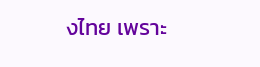งไทย เพราะ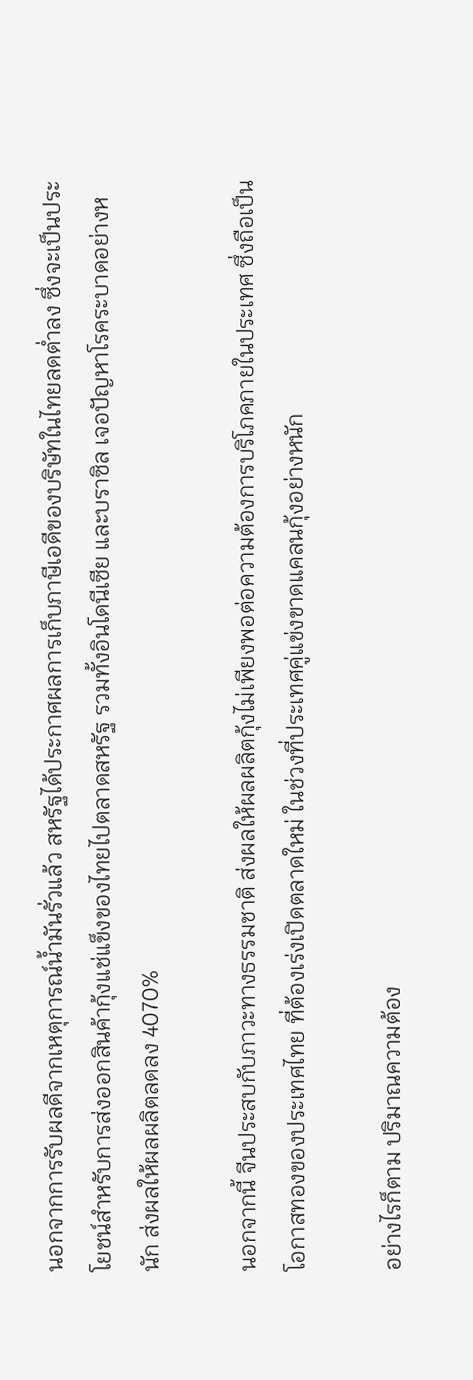นอกจากการรับผลดีจากเหตุการณ์น้ำมันรั่วแล้ว สหรัฐได้ประกาศผลการเก็บภาษีเอดีของบริษัทในไทยลดต่ำลง ซึ่งจะเป็นประโยชน์สำหรับการส่งออกสินค้ากุ้งแช่แข็งของไทยไปตลาดสหรัฐ รวมทั้งอินโดนีเซีย และบราซิล เจอปัญหาโรคระบาดอย่างหนัก ส่งผลให้ผลผลิตลดลง 4070%

นอกจากนี้ จีนประสบกับภาวะทางธรรมชาติ ส่งผลให้ผลผลิตกุ้งไม่เพียงพอต่อความต้องการบริโภคภายในประเทศ ซึ่งถือเป็นโอกาสทองของประเทศไทย ที่ต้องเร่งเปิดตลาดใหม่ ในช่วงที่ประเทศคู่แข่งขาดแคลนกุ้งอย่างหนัก

อย่างไรก็ตาม ปริมาณความต้อง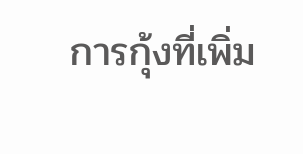การกุ้งที่เพิ่ม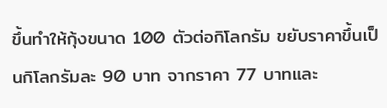ขึ้นทำให้กุ้งขนาด 100 ตัวต่อกิโลกรัม ขยับราคาขึ้นเป็นกิโลกรัมละ 90 บาท จากราคา 77 บาทและ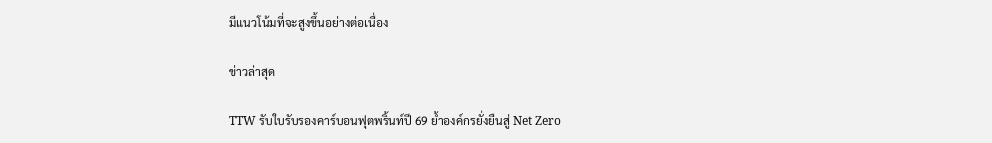มีแนวโน้มที่จะสูงขึ้นอย่างต่อเนื่อง

ข่าวล่าสุด

TTW รับใบรับรองคาร์บอนฟุตพริ้นท์ปี 69 ย้ำองค์กรยั่งยืนสู่ Net Zero